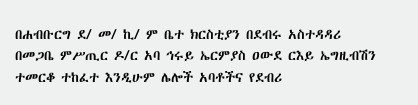በሐብቡርግ ደ/ መ/ ኪ/ ም ቤተ ክርስቲያን በደብሩ አስተዳዳሪ በመጋቤ ምሥጢር ዶ/ር አባ ኅሩይ ኤርምያስ ዐውደ ርእይ ኤግዚብሽን ተመርቆ ተከፈተ እንዲሁም ሌሎች አባቶችና የደብሪ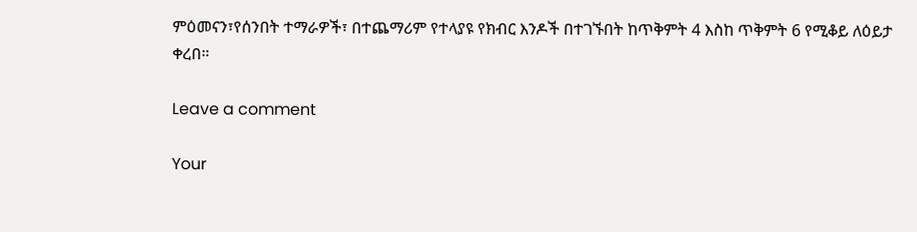ምዕመናን፣የሰንበት ተማራዎች፣ በተጨማሪም የተላያዩ የክብር እንዶች በተገኙበት ከጥቅምት 4 እስከ ጥቅምት 6 የሚቆይ ለዕይታ ቀረበ።

Leave a comment

Your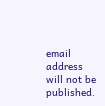email address will not be published.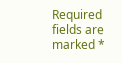Required fields are marked *